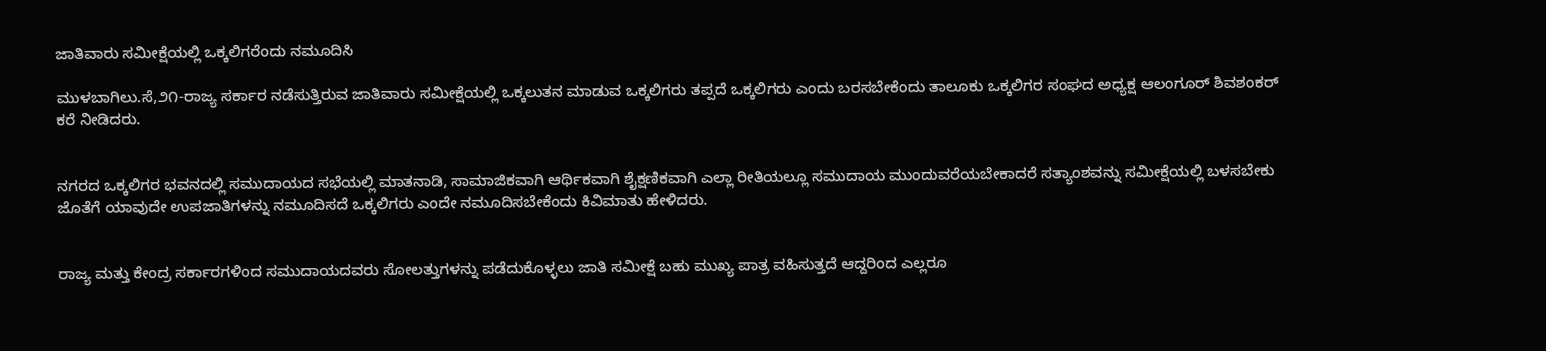ಜಾತಿವಾರು ಸಮೀಕ್ಷೆಯಲ್ಲಿ ಒಕ್ಕಲಿಗರೆಂದು ನಮೂದಿಸಿ

ಮುಳಬಾಗಿಲು.ಸೆ,೨೧-ರಾಜ್ಯ ಸರ್ಕಾರ ನಡೆಸುತ್ತಿರುವ ಜಾತಿವಾರು ಸಮೀಕ್ಷೆಯಲ್ಲಿ ಒಕ್ಕಲುತನ ಮಾಡುವ ಒಕ್ಕಲಿಗರು ತಪ್ಪದೆ ಒಕ್ಕಲಿಗರು ಎಂದು ಬರಸಬೇಕೆಂದು ತಾಲೂಕು ಒಕ್ಕಲಿಗರ ಸಂಘದ ಅಧ್ಯಕ್ಷ ಆಲಂಗೂರ್ ಶಿವಶಂಕರ್ ಕರೆ ನೀಡಿದರು.


ನಗರದ ಒಕ್ಕಲಿಗರ ಭವನದಲ್ಲಿ ಸಮುದಾಯದ ಸಭೆಯಲ್ಲಿ ಮಾತನಾಡಿ, ಸಾಮಾಜಿಕವಾಗಿ ಆರ್ಥಿಕವಾಗಿ ಶೈಕ್ಷಣಿಕವಾಗಿ ಎಲ್ಲಾ ರೀತಿಯಲ್ಲೂ ಸಮುದಾಯ ಮುಂದುವರೆಯಬೇಕಾದರೆ ಸತ್ಯಾಂಶವನ್ನು ಸಮೀಕ್ಷೆಯಲ್ಲಿ ಬಳಸಬೇಕು ಜೊತೆಗೆ ಯಾವುದೇ ಉಪಜಾತಿಗಳನ್ನು ನಮೂದಿಸದೆ ಒಕ್ಕಲಿಗರು ಎಂದೇ ನಮೂದಿಸಬೇಕೆಂದು ಕಿವಿಮಾತು ಹೇಳಿದರು.


ರಾಜ್ಯ ಮತ್ತು ಕೇಂದ್ರ ಸರ್ಕಾರಗಳಿಂದ ಸಮುದಾಯದವರು ಸೋಲತ್ತುಗಳನ್ನು ಪಡೆದುಕೊಳ್ಳಲು ಜಾತಿ ಸಮೀಕ್ಷೆ ಬಹು ಮುಖ್ಯ ಪಾತ್ರ ವಹಿಸುತ್ತದೆ ಆದ್ದರಿಂದ ಎಲ್ಲರೂ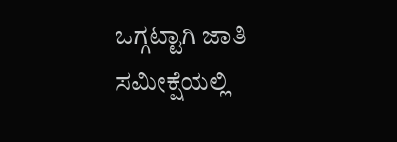ಒಗ್ಗಟ್ಟಾಗಿ ಜಾತಿ ಸಮೀಕ್ಷೆಯಲ್ಲಿ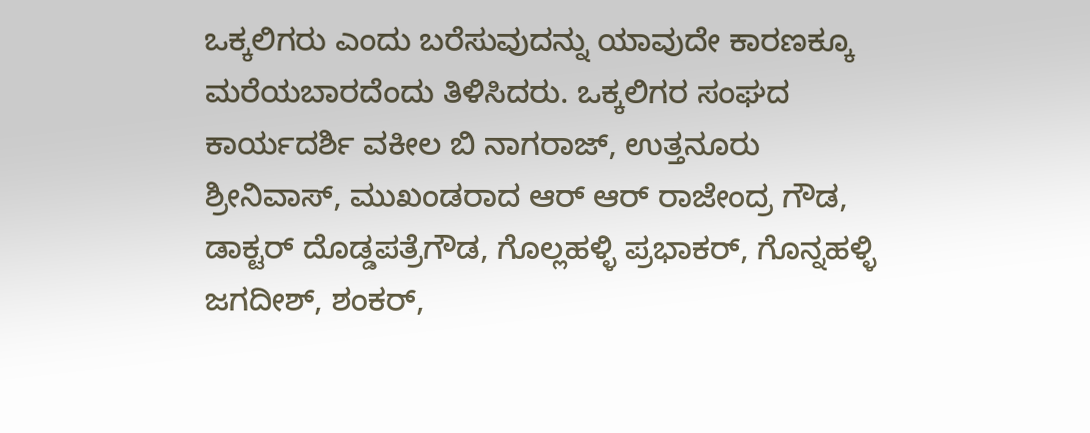ಒಕ್ಕಲಿಗರು ಎಂದು ಬರೆಸುವುದನ್ನು ಯಾವುದೇ ಕಾರಣಕ್ಕೂ ಮರೆಯಬಾರದೆಂದು ತಿಳಿಸಿದರು. ಒಕ್ಕಲಿಗರ ಸಂಘದ ಕಾರ್ಯದರ್ಶಿ ವಕೀಲ ಬಿ ನಾಗರಾಜ್, ಉತ್ತನೂರು ಶ್ರೀನಿವಾಸ್, ಮುಖಂಡರಾದ ಆರ್ ಆರ್ ರಾಜೇಂದ್ರ ಗೌಡ, ಡಾಕ್ಟರ್ ದೊಡ್ಡಪತ್ರೆಗೌಡ, ಗೊಲ್ಲಹಳ್ಳಿ ಪ್ರಭಾಕರ್, ಗೊನ್ನಹಳ್ಳಿ ಜಗದೀಶ್, ಶಂಕರ್,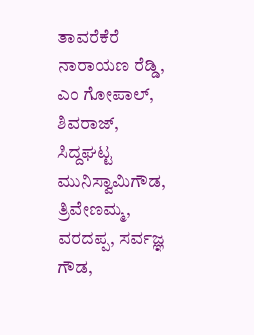ತಾವರೆಕೆರೆ ನಾರಾಯಣ ರೆಡ್ಡಿ, ಎಂ ಗೋಪಾಲ್, ಶಿವರಾಜ್, ಸಿದ್ದಘಟ್ಟ ಮುನಿಸ್ವಾಮಿಗೌಡ, ತ್ರಿವೇಣಮ್ಮ, ವರದಪ್ಪ, ಸರ್ವಜ್ಞ ಗೌಡ,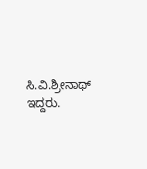ಸಿ.ವಿ.ಶ್ರೀನಾಥ್ ಇದ್ದರು.